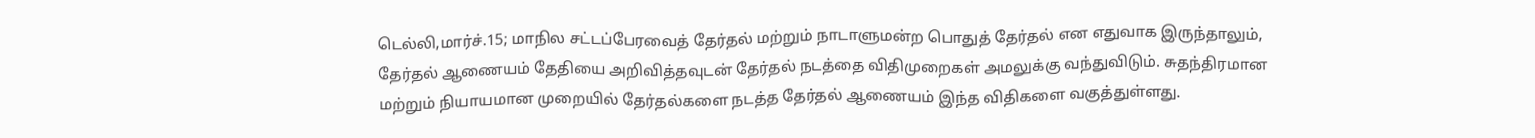டெல்லி,மார்ச்.15; மாநில சட்டப்பேரவைத் தேர்தல் மற்றும் நாடாளுமன்ற பொதுத் தேர்தல் என எதுவாக இருந்தாலும், தேர்தல் ஆணையம் தேதியை அறிவித்தவுடன் தேர்தல் நடத்தை விதிமுறைகள் அமலுக்கு வந்துவிடும். சுதந்திரமான மற்றும் நியாயமான முறையில் தேர்தல்களை நடத்த தேர்தல் ஆணையம் இந்த விதிகளை வகுத்துள்ளது.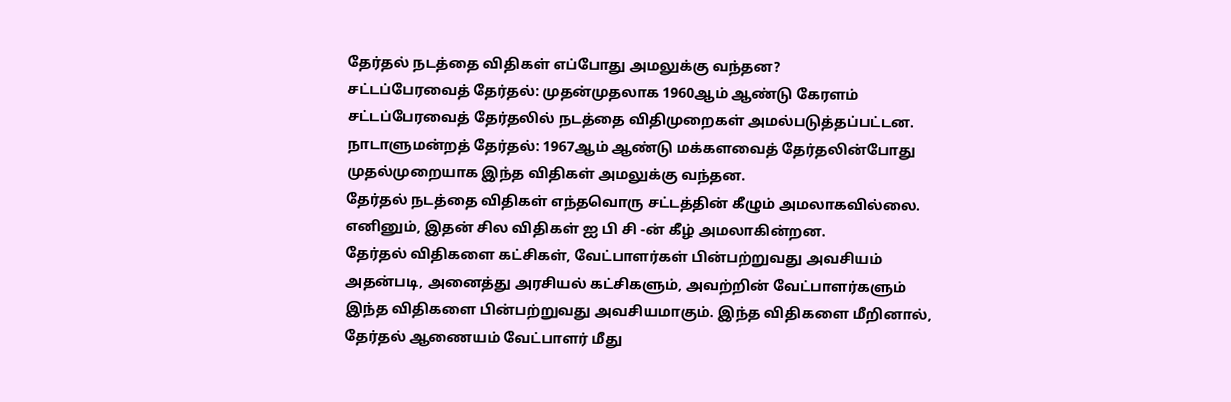தேர்தல் நடத்தை விதிகள் எப்போது அமலுக்கு வந்தன?
சட்டப்பேரவைத் தேர்தல்: முதன்முதலாக 1960ஆம் ஆண்டு கேரளம் சட்டப்பேரவைத் தேர்தலில் நடத்தை விதிமுறைகள் அமல்படுத்தப்பட்டன.
நாடாளுமன்றத் தேர்தல்: 1967ஆம் ஆண்டு மக்களவைத் தேர்தலின்போது முதல்முறையாக இந்த விதிகள் அமலுக்கு வந்தன.
தேர்தல் நடத்தை விதிகள் எந்தவொரு சட்டத்தின் கீழும் அமலாகவில்லை. எனினும், இதன் சில விதிகள் ஐ பி சி -ன் கீழ் அமலாகின்றன.
தேர்தல் விதிகளை கட்சிகள், வேட்பாளர்கள் பின்பற்றுவது அவசியம்
அதன்படி, அனைத்து அரசியல் கட்சிகளும், அவற்றின் வேட்பாளர்களும் இந்த விதிகளை பின்பற்றுவது அவசியமாகும். இந்த விதிகளை மீறினால், தேர்தல் ஆணையம் வேட்பாளர் மீது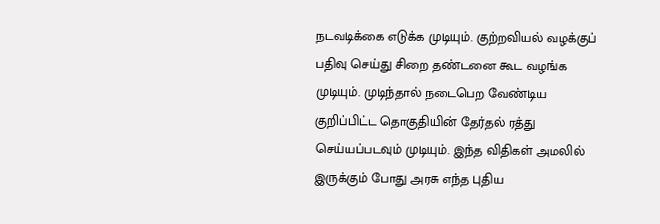நடவடிக்கை எடுக்க முடியும். குற்றவியல் வழக்குப் பதிவு செய்து சிறை தண்டனை கூட வழங்க முடியும். முடிந்தால் நடைபெற வேண்டிய குறிப்பிட்ட தொகுதியின் தேர்தல் ரத்து செய்யப்படவும் முடியும். இந்த விதிகள் அமலில் இருக்கும் போது அரசு எந்த புதிய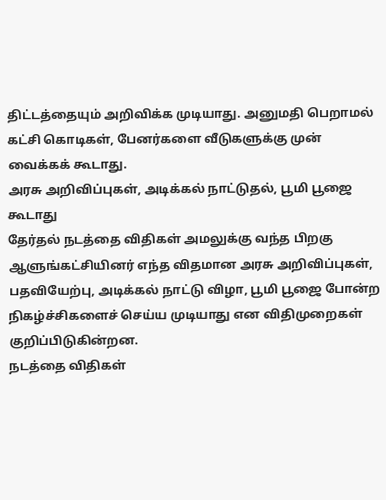திட்டத்தையும் அறிவிக்க முடியாது. அனுமதி பெறாமல் கட்சி கொடிகள், பேனர்களை வீடுகளுக்கு முன் வைக்கக் கூடாது.
அரசு அறிவிப்புகள், அடிக்கல் நாட்டுதல், பூமி பூஜை கூடாது
தேர்தல் நடத்தை விதிகள் அமலுக்கு வந்த பிறகு ஆளுங்கட்சியினர் எந்த விதமான அரசு அறிவிப்புகள், பதவியேற்பு, அடிக்கல் நாட்டு விழா, பூமி பூஜை போன்ற நிகழ்ச்சிகளைச் செய்ய முடியாது என விதிமுறைகள் குறிப்பிடுகின்றன.
நடத்தை விதிகள்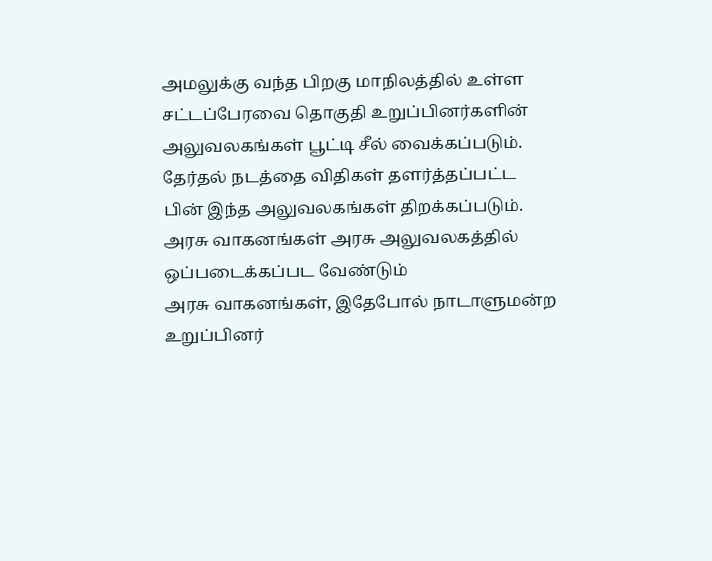அமலுக்கு வந்த பிறகு மாநிலத்தில் உள்ள சட்டப்பேரவை தொகுதி உறுப்பினர்களின் அலுவலகங்கள் பூட்டி சீல் வைக்கப்படும். தேர்தல் நடத்தை விதிகள் தளர்த்தப்பட்ட பின் இந்த அலுவலகங்கள் திறக்கப்படும்.
அரசு வாகனங்கள் அரசு அலுவலகத்தில் ஒப்படைக்கப்பட வேண்டும்
அரசு வாகனங்கள், இதேபோல் நாடாளுமன்ற உறுப்பினர்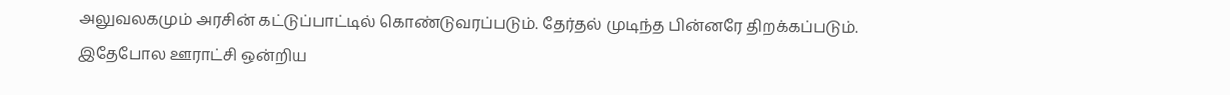அலுவலகமும் அரசின் கட்டுப்பாட்டில் கொண்டுவரப்படும். தேர்தல் முடிந்த பின்னரே திறக்கப்படும். இதேபோல ஊராட்சி ஒன்றிய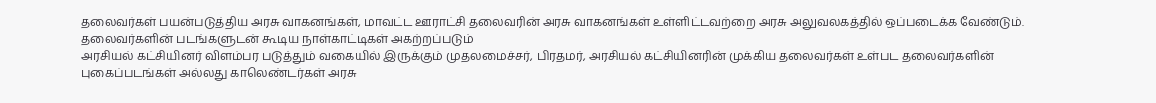தலைவர்கள் பயன்படுத்திய அரசு வாகனங்கள், மாவட்ட ஊராட்சி தலைவரின் அரசு வாகனங்கள் உள்ளிட்டவற்றை அரசு அலுவலகத்தில் ஒப்படைக்க வேண்டும்.
தலைவர்களின் படங்களுடன் கூடிய நாள்காட்டிகள் அகற்றப்படும்
அரசியல் கட்சியினர் விளம்பர படுத்தும் வகையில் இருக்கும் முதலமைச்சர், பிரதமர், அரசியல் கட்சியினரின் முக்கிய தலைவர்கள் உள்பட தலைவர்களின் புகைப்படங்கள் அல்லது காலெண்டர்கள் அரசு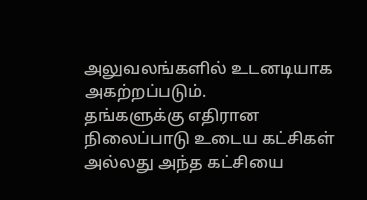அலுவலங்களில் உடனடியாக அகற்றப்படும்.
தங்களுக்கு எதிரான நிலைப்பாடு உடைய கட்சிகள் அல்லது அந்த கட்சியை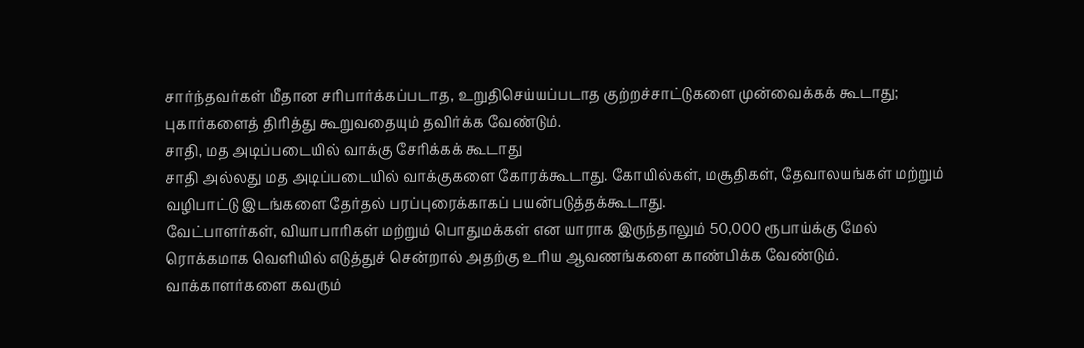சார்ந்தவர்கள் மீதான சரிபார்க்கப்படாத, உறுதிசெய்யப்படாத குற்றச்சாட்டுகளை முன்வைக்கக் கூடாது; புகார்களைத் திரித்து கூறுவதையும் தவிர்க்க வேண்டும்.
சாதி, மத அடிப்படையில் வாக்கு சேரிக்கக் கூடாது
சாதி அல்லது மத அடிப்படையில் வாக்குகளை கோரக்கூடாது. கோயில்கள், மசூதிகள், தேவாலயங்கள் மற்றும் வழிபாட்டு இடங்களை தேர்தல் பரப்புரைக்காகப் பயன்படுத்தக்கூடாது.
வேட்பாளர்கள், வியாபாரிகள் மற்றும் பொதுமக்கள் என யாராக இருந்தாலும் 50,000 ரூபாய்க்கு மேல் ரொக்கமாக வெளியில் எடுத்துச் சென்றால் அதற்கு உரிய ஆவணங்களை காண்பிக்க வேண்டும்.
வாக்காளர்களை கவரும்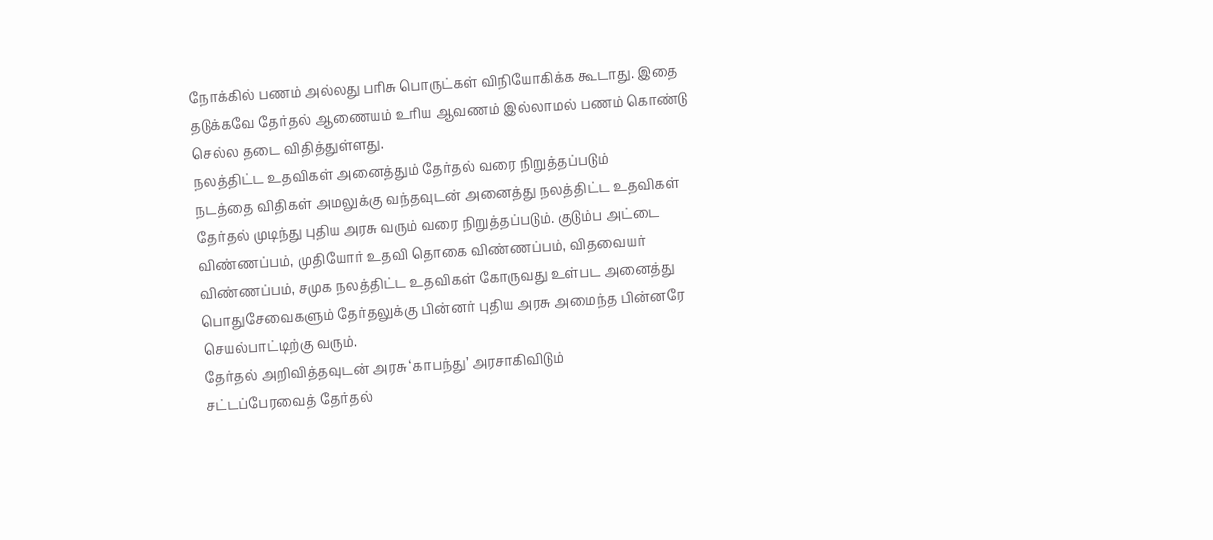நோக்கில் பணம் அல்லது பரிசு பொருட்கள் விநியோகிக்க கூடாது. இதை தடுக்கவே தேர்தல் ஆணையம் உரிய ஆவணம் இல்லாமல் பணம் கொண்டு செல்ல தடை விதித்துள்ளது.
நலத்திட்ட உதவிகள் அனைத்தும் தேர்தல் வரை நிறுத்தப்படும்
நடத்தை விதிகள் அமலுக்கு வந்தவுடன் அனைத்து நலத்திட்ட உதவிகள் தேர்தல் முடிந்து புதிய அரசு வரும் வரை நிறுத்தப்படும். குடும்ப அட்டை விண்ணப்பம், முதியோர் உதவி தொகை விண்ணப்பம், விதவையர் விண்ணப்பம், சமுக நலத்திட்ட உதவிகள் கோருவது உள்பட அனைத்து பொதுசேவைகளும் தேர்தலுக்கு பின்னர் புதிய அரசு அமைந்த பின்னரே செயல்பாட்டிற்கு வரும்.
தேர்தல் அறிவித்தவுடன் அரசு ‘காபந்து’ அரசாகிவிடும்
சட்டப்பேரவைத் தேர்தல்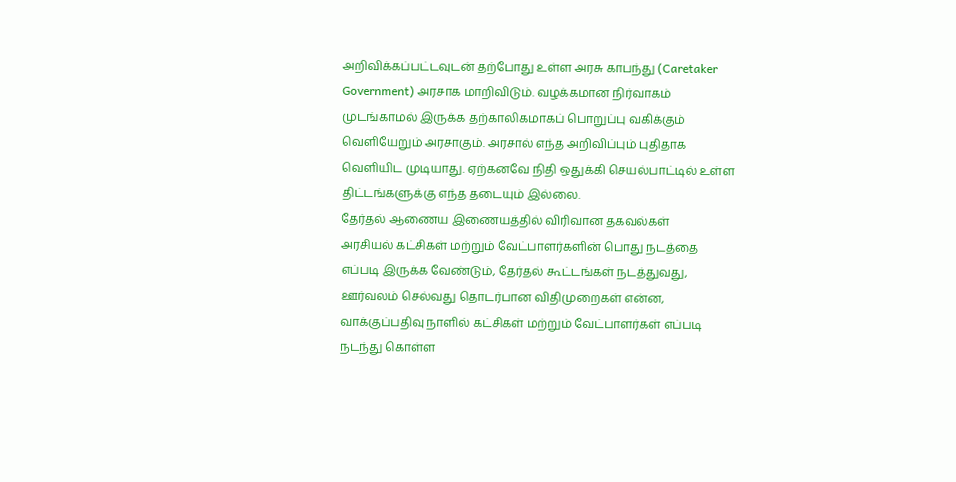அறிவிக்கப்பட்டவுடன் தற்போது உள்ள அரசு காபந்து (Caretaker Government) அரசாக மாறிவிடும். வழக்கமான நிர்வாகம் முடங்காமல் இருக்க தற்காலிகமாகப் பொறுப்பு வகிக்கும் வெளியேறும் அரசாகும். அரசால் எந்த அறிவிப்பும் புதிதாக வெளியிட முடியாது. ஏற்கனவே நிதி ஒதுக்கி செயல்பாட்டில் உள்ள திட்டங்களுக்கு எந்த தடையும் இல்லை.
தேர்தல் ஆணைய இணையத்தில் விரிவான தகவல்கள்
அரசியல் கட்சிகள் மற்றும் வேட்பாளர்களின் பொது நடத்தை எப்படி இருக்க வேண்டும், தேர்தல் கூட்டங்கள் நடத்துவது, ஊர்வலம் செல்வது தொடர்பான விதிமுறைகள் என்ன, வாக்குப்பதிவு நாளில் கட்சிகள் மற்றும் வேட்பாளர்கள் எப்படி நடந்து கொள்ள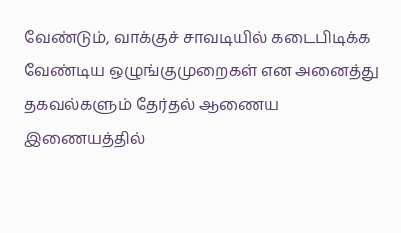வேண்டும், வாக்குச் சாவடியில் கடைபிடிக்க வேண்டிய ஒழுங்குமுறைகள் என அனைத்து தகவல்களும் தேர்தல் ஆணைய இணையத்தில்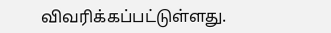விவரிக்கப்பட்டுள்ளது.